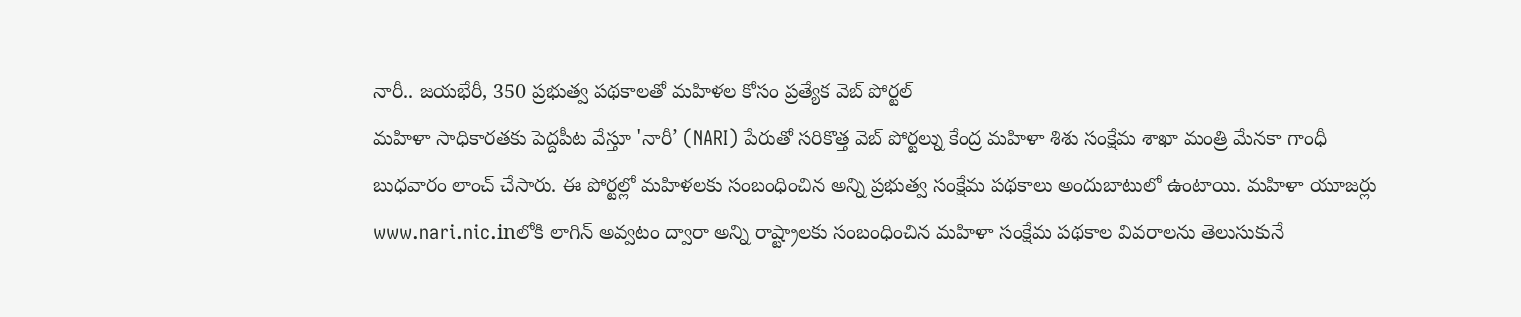నారీ.. జయభేరీ, 350 ప్రభుత్వ పథకాలతో మహిళల కోసం ప్రత్యేక వెబ్ పోర్టల్
మహిళా సాధికారతకు పెద్దపీట వేస్తూ 'నారీ’ (NARI) పేరుతో సరికొత్త వెబ్ పోర్టల్ను కేంద్ర మహిళా శిశు సంక్షేమ శాఖా మంత్రి మేనకా గాంధీ బుధవారం లాంచ్ చేసారు. ఈ పోర్టల్లో మహిళలకు సంబంధించిన అన్ని ప్రభుత్వ సంక్షేమ పథకాలు అందుబాటులో ఉంటాయి. మహిళా యూజర్లు www.nari.nic.inలోకి లాగిన్ అవ్వటం ద్వారా అన్ని రాష్ట్రాలకు సంబంధించిన మహిళా సంక్షేమ పథకాల వివరాలను తెలుసుకునే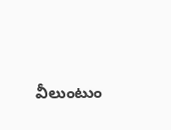వీలుంటుం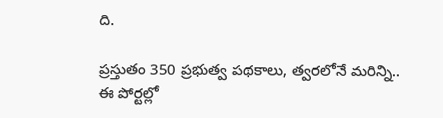ది.

ప్రస్తుతం 350 ప్రభుత్వ పథకాలు, త్వరలోనే మరిన్ని..
ఈ పోర్టల్లో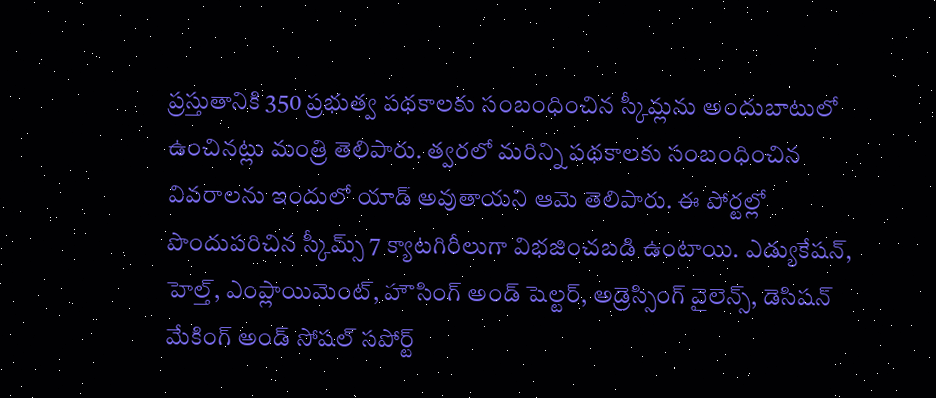ప్రస్తుతానికి 350 ప్రభుత్వ పథకాలకు సంబంధించిన స్కీమ్లను అందుబాటులో ఉంచినట్లు మంత్రి తెలిపారు. త్వరలో మరిన్ని పథకాలకు సంబంధించిన వివరాలను ఇందులో యాడ్ అవుతాయని ఆమె తెలిపారు. ఈ పోర్టల్లో పొందుపరిచిన స్కీమ్స్ 7 క్యాటగిరీలుగా విభజించబడి ఉంటాయి. ఎడ్యుకేషన్, హెల్త్, ఎంప్లాయిమెంట్, హౌసింగ్ అండ్ షెల్టర్, అడ్రెస్సింగ్ వైలెన్స్, డెసిషన్ మేకింగ్ అండ్ సోషల్ సపోర్ట్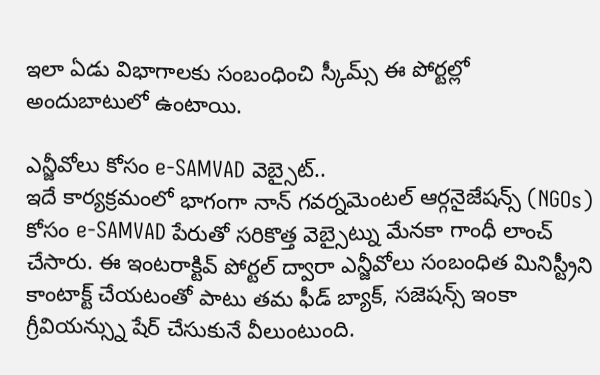ఇలా ఏడు విభాగాలకు సంబంధించి స్కీమ్స్ ఈ పోర్టల్లో అందుబాటులో ఉంటాయి.

ఎన్జీవోలు కోసం e-SAMVAD వెబ్సైట్..
ఇదే కార్యక్రమంలో భాగంగా నాన్ గవర్నమెంటల్ ఆర్గనైజేషన్స్ (NGOs) కోసం e-SAMVAD పేరుతో సరికొత్త వెబ్సైట్ను మేనకా గాంధీ లాంచ్ చేసారు. ఈ ఇంటరాక్టివ్ పోర్టల్ ద్వారా ఎన్జీవోలు సంబంధిత మినిస్ట్రీని కాంటాక్ట్ చేయటంతో పాటు తమ ఫీడ్ బ్యాక్, సజెషన్స్ ఇంకా గ్రీవియన్స్ను షేర్ చేసుకునే వీలుంటుంది.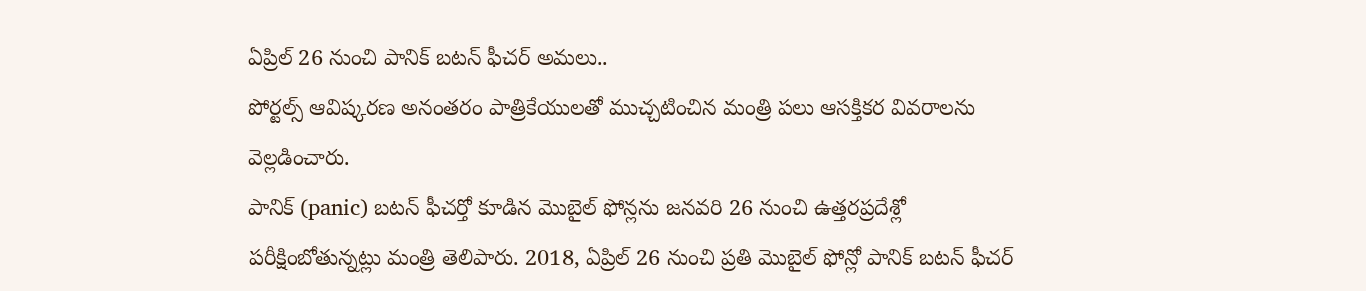ఏప్రిల్ 26 నుంచి పానిక్ బటన్ ఫీచర్ అమలు..
పోర్టల్స్ ఆవిష్కరణ అనంతరం పాత్రికేయులతో ముచ్చటించిన మంత్రి పలు ఆసక్తికర వివరాలను వెల్లడించారు.
పానిక్ (panic) బటన్ ఫీచర్తో కూడిన మొబైల్ ఫోన్లను జనవరి 26 నుంచి ఉత్తరప్రదేశ్లో పరీక్షింబోతున్నట్లు మంత్రి తెలిపారు. 2018, ఏప్రిల్ 26 నుంచి ప్రతి మొబైల్ ఫోన్లో పానిక్ బటన్ ఫీచర్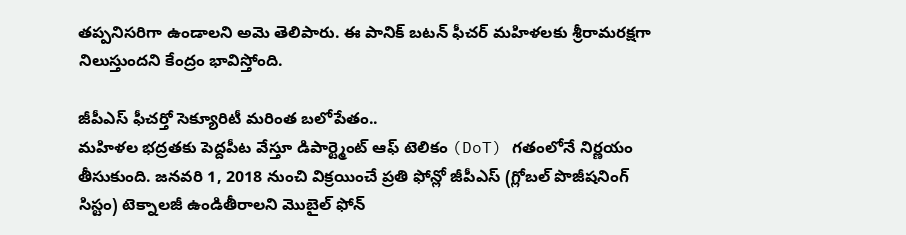తప్పనిసరిగా ఉండాలని అమె తెలిపారు. ఈ పానిక్ బటన్ ఫీచర్ మహిళలకు శ్రీరామరక్షగా నిలుస్తుందని కేంద్రం భావిస్తోంది.

జీపీఎస్ ఫీచర్తో సెక్యూరిటీ మరింత బలోపేతం..
మహిళల భద్రతకు పెద్దపీట వేస్తూ డిపార్ట్మెంట్ ఆఫ్ టెలికం (DoT) గతంలోనే నిర్ణయం తీసుకుంది. జనవరి 1, 2018 నుంచి విక్రయించే ప్రతి ఫోన్లో జీపీఎస్ (గ్లోబల్ పొజీషనింగ్ సిస్టం) టెక్నాలజీ ఉండితీరాలని మొబైల్ ఫోన్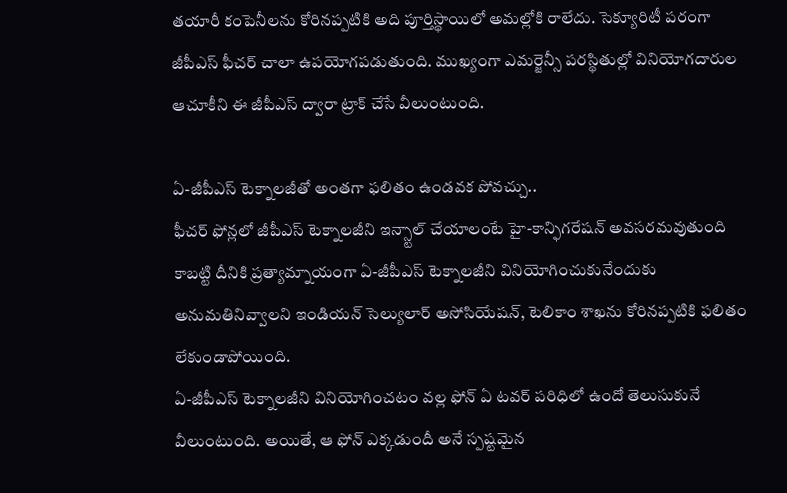తయారీ కంపెనీలను కోరినప్పటికి అది పూర్తిస్థాయిలో అమల్లోకి రాలేదు. సెక్యూరిటీ పరంగా జీపీఎస్ ఫీచర్ చాలా ఉపయోగపడుతుంది. ముఖ్యంగా ఎమర్జెన్సీ పరస్థితుల్లో వినియోగదారుల ఆచూకీని ఈ జీపీఎస్ ద్వారా ట్రాక్ చేసే వీలుంటుంది.

ఏ-జీపీఎస్ టెక్నాలజీతో అంతగా ఫలితం ఉండవక పోవచ్చు..
ఫీచర్ ఫోన్లలో జీపీఎస్ టెక్నాలజీని ఇన్స్టాల్ చేయాలంటే హై-కాన్ఫిగరేషన్ అవసరమవుతుంది కాబట్టి దీనికి ప్రత్యామ్నాయంగా ఏ-జీపీఎస్ టెక్నాలజీని వినియోగించుకునేందుకు అనుమతినివ్వాలని ఇండియన్ సెల్యులార్ అసోసియేషన్, టెలికాం శాఖను కోరినప్పటికి ఫలితం లేకుండాపోయింది.
ఏ-జీపీఎస్ టెక్నాలజీని వినియోగించటం వల్ల ఫోన్ ఏ టవర్ పరిధిలో ఉందో తెలుసుకునే వీలుంటుంది. అయితే, ఆ ఫోన్ ఎక్కడుందీ అనే స్పష్టమైన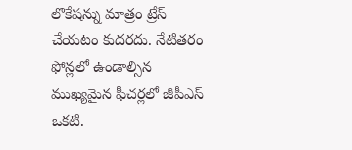లొకేషన్ను మాత్రం ట్రేస్ చేయటం కుదరదు. నేటితరం ఫోన్లలో ఉండాల్సిన ముఖ్యమైన ఫీచర్లలో జీపీఎస్ ఒకటి.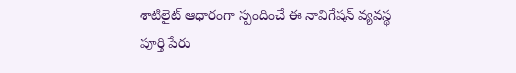శాటిలైట్ ఆధారంగా స్పందించే ఈ నావిగేషన్ వ్యవస్థ పూర్తి పేరు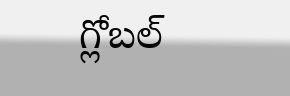గ్లోబల్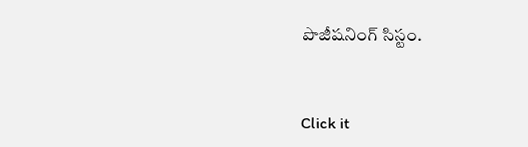పొజీషనింగ్ సిస్టం.


Click it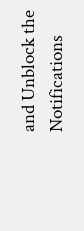and Unblock the Notifications